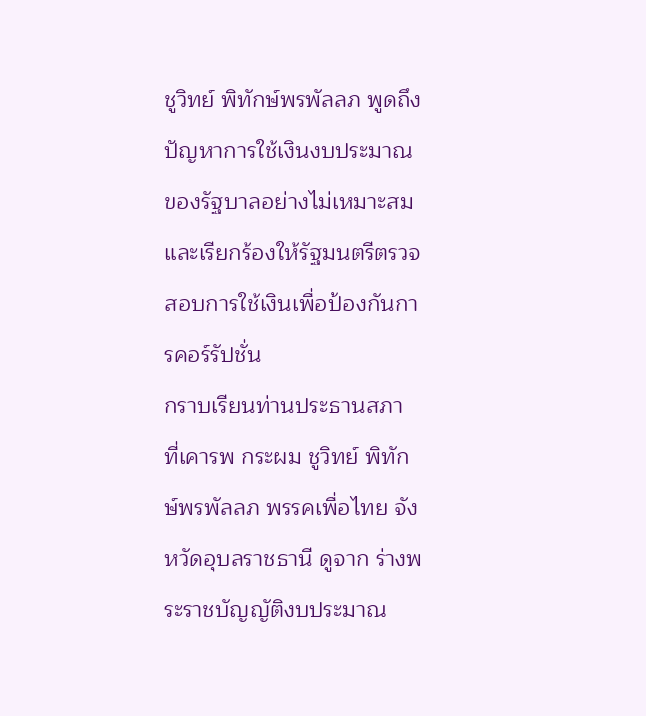ชูวิทย์ พิทักษ์พรพัลลภ พูดถึงปัญหาการใช้เงินงบประมาณของรัฐบาลอย่างไม่เหมาะสม และเรียกร้องให้รัฐมนตรีตรวจสอบการใช้เงินเพื่อป้องกันการคอร์รัปชั่น
กราบเรียนท่านประธานสภา ที่เคารพ กระผม ชูวิทย์ พิทักษ์พรพัลลภ พรรคเพื่อไทย จังหวัดอุบลราชธานี ดูจาก ร่างพระราชบัญญัติงบประมาณ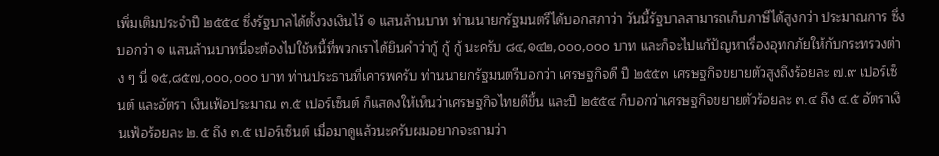เพิ่มเติมประจําปี ๒๕๕๔ ซึ่งรัฐบาลได้ตั้งวงเงินไว้ ๑ แสนล้านบาท ท่านนายกรัฐมนตรีได้บอกสภาว่า วันนี้รัฐบาลสามารถเก็บภาษีได้สูงกว่า ประมาณการ ซึ่งบอกว่า ๑ แสนล้านบาทนี่จะต้องไปใช้หนี้ที่พวกเราได้ยินคําว่ากู้ กู้ กู้ นะครับ ๘๔,๑๔๒,๐๐๐,๐๐๐ บาท และก็จะไปแก้ปัญหาเรื่องอุทกภัยให้กับกระทรวงต่าง ๆ นี่ ๑๕,๘๕๗,๐๐๐,๐๐๐ บาท ท่านประธานที่เคารพครับ ท่านนายกรัฐมนตรีบอกว่า เศรษฐกิจดี ปี ๒๕๕๓ เศรษฐกิจขยายตัวสูงถึงร้อยละ ๗.๙ เปอร์เซ็นต์ และอัตรา เงินเฟ้อประมาณ ๓.๕ เปอร์เซ็นต์ ก็แสดงให้เห็นว่าเศรษฐกิจไทยดีขึ้น และปี ๒๕๕๔ ก็บอกว่าเศรษฐกิจขยายตัวร้อยละ ๓.๔ ถึง ๔.๕ อัตราเงินเฟ้อร้อยละ ๒.๕ ถึง ๓.๕ เปอร์เซ็นต์ เมื่อมาดูแล้วนะครับผมอยากจะถามว่า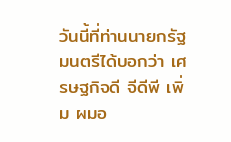วันนี้ที่ท่านนายกรัฐมนตรีได้บอกว่า เศรษฐกิจดี จีดีพี เพิ่ม ผมอ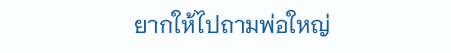ยากให้ไปถามพ่อใหญ่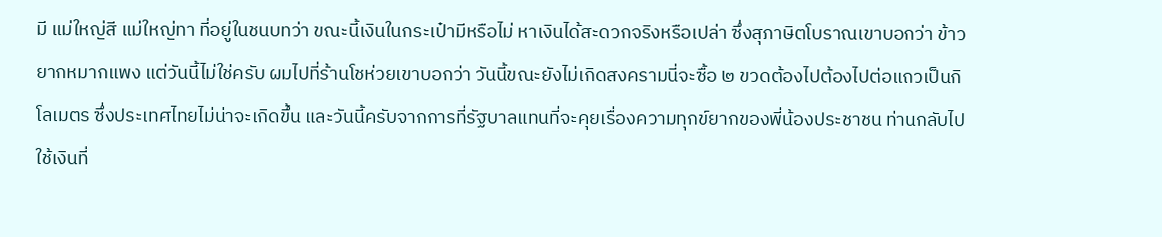มี แม่ใหญ่สี แม่ใหญ่ทา ที่อยู่ในชนบทว่า ขณะนี้เงินในกระเป๋ามีหรือไม่ หาเงินได้สะดวกจริงหรือเปล่า ซึ่งสุภาษิตโบราณเขาบอกว่า ข้าวยากหมากแพง แต่วันนี้ไม่ใช่ครับ ผมไปที่ร้านโชห่วยเขาบอกว่า วันนี้ขณะยังไม่เกิดสงครามนี่จะซื้อ ๒ ขวดต้องไปต้องไปต่อแถวเป็นกิโลเมตร ซึ่งประเทศไทยไม่น่าจะเกิดขึ้น และวันนี้ครับจากการที่รัฐบาลแทนที่จะคุยเรื่องความทุกข์ยากของพี่น้องประชาชน ท่านกลับไปใช้เงินที่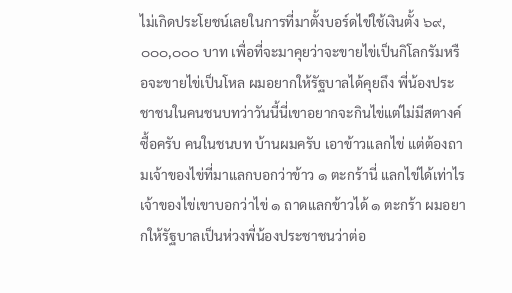ไม่เกิดประโยชน์เลยในการที่มาตั้งบอร์ดไข่ใช้เงินตั้ง ๖๙,๐๐๐,๐๐๐ บาท เพื่อที่จะมาคุยว่าจะขายไข่เป็นกิโลกรัมหรือจะขายไข่เป็นโหล ผมอยากให้รัฐบาลได้คุยถึง พี่น้องประชาชนในคนชนบทว่าวันนี้นี่เขาอยากจะกินไข่แต่ไม่มีสตางค์ซื้อครับ คนในชนบท บ้านผมครับ เอาข้าวแลกไข่ แต่ต้องถามเจ้าของไข่ที่มาแลกบอกว่าข้าว ๑ ตะกร้านี่ แลกไข่ได้เท่าไร เจ้าของไข่เขาบอกว่าไข่ ๑ ถาดแลกข้าวได้ ๑ ตะกร้า ผมอยากให้รัฐบาลเป็นห่วงพี่น้องประชาชนว่าต่อ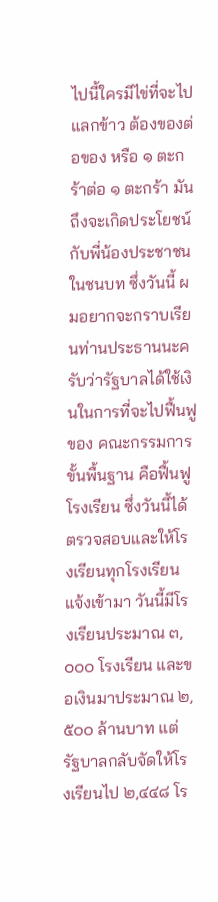ไปนี้ใครมีไข่ที่จะไปแลกข้าว ต้องของต่อของ หรือ ๑ ตะกร้าต่อ ๑ ตะกร้า มันถึงจะเกิดประโยชน์กับพี่น้องประชาชนในชนบท ซึ่งวันนี้ ผมอยากจะกราบเรียนท่านประธานนะครับว่ารัฐบาลได้ใช้เงินในการที่จะไปฟื้นฟูของ คณะกรรมการขั้นพื้นฐาน คือฟื้นฟูโรงเรียน ซึ่งวันนี้ได้ตรวจสอบและให้โรงเรียนทุกโรงเรียน แจ้งเข้ามา วันนี้มีโรงเรียนประมาณ ๓,๐๐๐ โรงเรียน และขอเงินมาประมาณ ๒,๕๐๐ ล้านบาท แต่รัฐบาลกลับจัดให้โรงเรียนไป ๒,๔๔๘ โร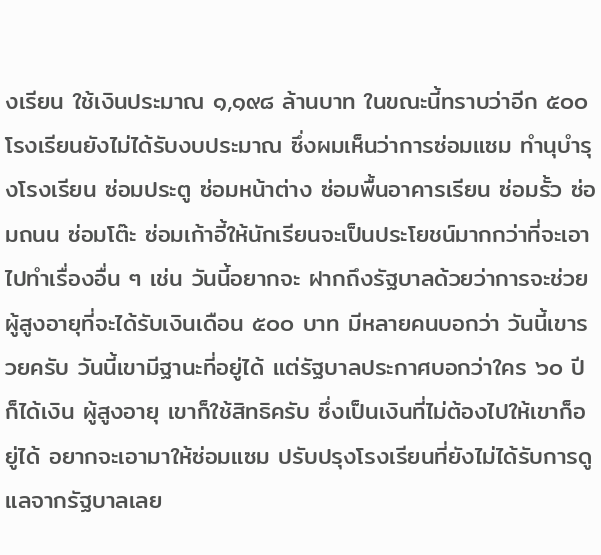งเรียน ใช้เงินประมาณ ๑,๑๙๘ ล้านบาท ในขณะนี้ทราบว่าอีก ๕๐๐ โรงเรียนยังไม่ได้รับงบประมาณ ซึ่งผมเห็นว่าการซ่อมแซม ทํานุบํารุงโรงเรียน ซ่อมประตู ซ่อมหน้าต่าง ซ่อมพื้นอาคารเรียน ซ่อมรั้ว ซ่อมถนน ซ่อมโต๊ะ ซ่อมเก้าอี้ให้นักเรียนจะเป็นประโยชน์มากกว่าที่จะเอาไปทําเรื่องอื่น ๆ เช่น วันนี้อยากจะ ฝากถึงรัฐบาลด้วยว่าการจะช่วยผู้สูงอายุที่จะได้รับเงินเดือน ๕๐๐ บาท มีหลายคนบอกว่า วันนี้เขารวยครับ วันนี้เขามีฐานะที่อยู่ได้ แต่รัฐบาลประกาศบอกว่าใคร ๖๐ ปีก็ได้เงิน ผู้สูงอายุ เขาก็ใช้สิทธิครับ ซึ่งเป็นเงินที่ไม่ต้องไปให้เขาก็อยู่ได้ อยากจะเอามาให้ซ่อมแซม ปรับปรุงโรงเรียนที่ยังไม่ได้รับการดูแลจากรัฐบาลเลย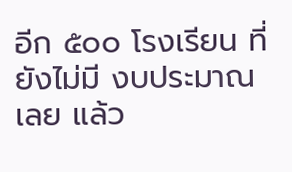อีก ๕๐๐ โรงเรียน ที่ยังไม่มี งบประมาณเลย แล้ว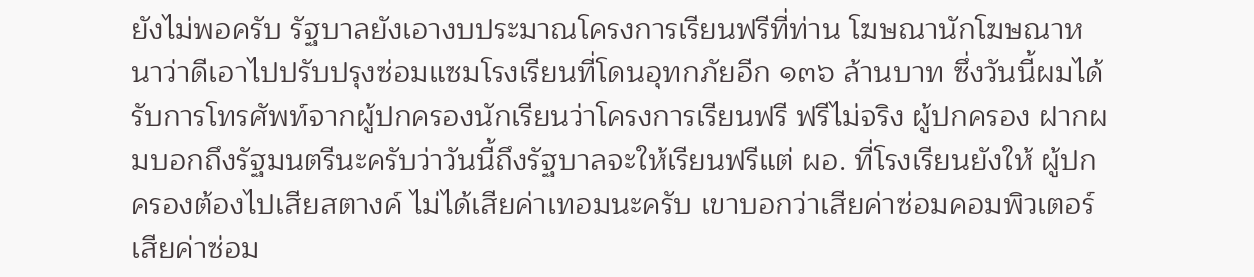ยังไม่พอครับ รัฐบาลยังเอางบประมาณโครงการเรียนฟรีที่ท่าน โฆษณานักโฆษณาหนาว่าดีเอาไปปรับปรุงซ่อมแซมโรงเรียนที่โดนอุทกภัยอีก ๑๓๖ ล้านบาท ซึ่งวันนี้ผมได้รับการโทรศัพท์จากผู้ปกครองนักเรียนว่าโครงการเรียนฟรี ฟรีไม่จริง ผู้ปกครอง ฝากผมบอกถึงรัฐมนตรีนะครับว่าวันนี้ถึงรัฐบาลจะให้เรียนฟรีแต่ ผอ. ที่โรงเรียนยังให้ ผู้ปกครองต้องไปเสียสตางค์ ไม่ได้เสียค่าเทอมนะครับ เขาบอกว่าเสียค่าซ่อมคอมพิวเตอร์ เสียค่าซ่อม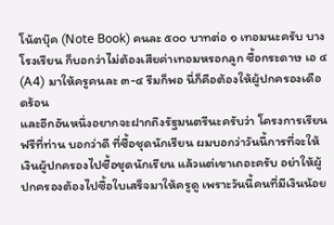โน้ตบุ๊ค (Note Book) คนละ ๕๐๐ บาทต่อ ๑ เทอมนะครับ บางโรงเรียน ก็บอกว่าไม่ต้องเสียค่าเทอมหรอกลูก ซื้อกระดาษ เอ ๔ (A4) มาให้ครูคนละ ๓-๔ รีมก็พอ นี่ก็คือต้องให้ผู้ปกครองเดือดร้อน
และอีกอันหนึ่งอยากจะฝากถึงรัฐมนตรีนะครับว่า โครงการเรียนฟรีที่ท่าน บอกว่าดี ที่ซื้อชุดนักเรียน ผมบอกว่าวันนี้การที่จะให้เงินผู้ปกครองไปซื้อชุดนักเรียน แล้วแต่เขาเถอะครับ อย่าให้ผู้ปกครองต้องไปซื้อใบเสร็จมาให้ครูดู เพราะวันนี้คนที่มีเงินน้อย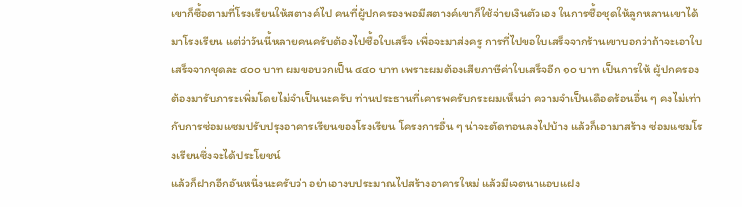เขาก็ซื้อตามที่โรงเรียนให้สตางค์ไป คนที่ผู้ปกครองพอมีสตางค์เขาก็ใช้จ่ายเงินตัวเอง ในการซื้อชุดให้ลูกหลานเขาได้มาโรงเรียน แต่ว่าวันนี้หลายคนครับต้องไปซื้อใบเสร็จ เพื่อจะมาส่งครู การที่ไปขอใบเสร็จจากร้านเขาบอกว่าถ้าจะเอาใบเสร็จจากชุดละ ๔๐๐ บาท ผมขอบวกเป็น ๔๔๐ บาท เพราะผมต้องเสียภาษีค่าใบเสร็จอีก ๑๐ บาท เป็นการให้ ผู้ปกครองต้องมารับภาระเพิ่มโดยไม่จําเป็นนะครับ ท่านประธานที่เคารพครับกระผมเห็นว่า ความจําเป็นเดือดร้อนอื่น ๆ คงไม่เท่ากับการซ่อมแซมปรับปรุงอาคารเรียนของโรงเรียน โครงการอื่น ๆ น่าจะตัดทอนลงไปบ้าง แล้วก็เอามาสร้าง ซ่อมแซมโรงเรียนซึ่งจะได้ประโยชน์
แล้วก็ฝากอีกอันหนึ่งนะครับว่า อย่าเอางบประมาณไปสร้างอาคารใหม่ แล้วมีเจตนาแอบแฝง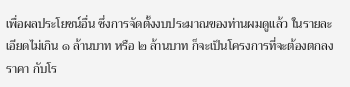เพื่อผลประโยชน์อื่น ซึ่งการจัดตั้งงบประมาณของท่านผมดูแล้ว ในรายละเอียดไม่เกิน ๑ ล้านบาท หรือ ๒ ล้านบาท ก็จะเป็นโครงการที่จะต้องตกลงราคา กับโร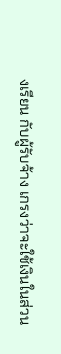งเรียน กับผู้รับจ้าง เกรงว่าจะใช้เงินในส่วน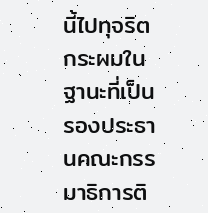นี้ไปทุจริต กระผมในฐานะที่เป็น รองประธานคณะกรรมาธิการติ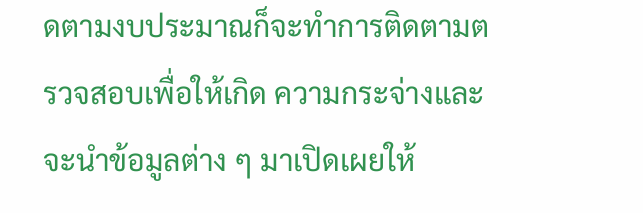ดตามงบประมาณก็จะทําการติดตามตรวจสอบเพื่อให้เกิด ความกระจ่างและจะนําข้อมูลต่าง ๆ มาเปิดเผยให้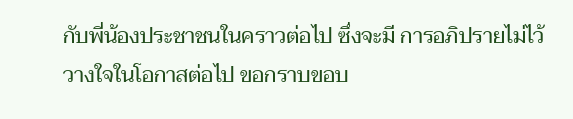กับพี่น้องประชาชนในคราวต่อไป ซึ่งจะมี การอภิปรายไม่ไว้วางใจในโอกาสต่อไป ขอกราบขอบ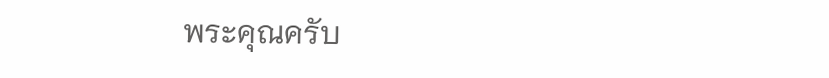พระคุณครับ